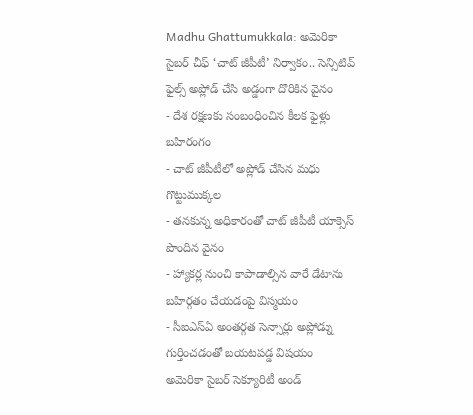Madhu Ghattumukkala: అమెరికా సైబర్ చీఫ్ ‘చాట్ జీపీటీ’ నిర్వాకం.. సెన్సిటివ్ ఫైల్స్ అప్లోడ్ చేసి అడ్డంగా దొరికిన వైనం
- దేశ రక్షణకు సంబంధించిన కీలక ఫైళ్లు బహిరంగం
- చాట్ జీపీటీలో అప్లోడ్ చేసిన మధు గొట్టుముక్కల
- తనకున్న అధికారంతో చాట్ జీపీటీ యాక్సెస్ పొందిన వైనం
- హ్యాకర్ల నుంచి కాపాడాల్సిన వారే డేటాను బహిర్గతం చేయడంపై విస్మయం
- సీఐఎస్ఏ అంతర్గత సెన్సార్లు అప్లోడ్ను గుర్తించడంతో బయటపడ్డ విషయం
అమెరికా సైబర్ సెక్యూరిటీ అండ్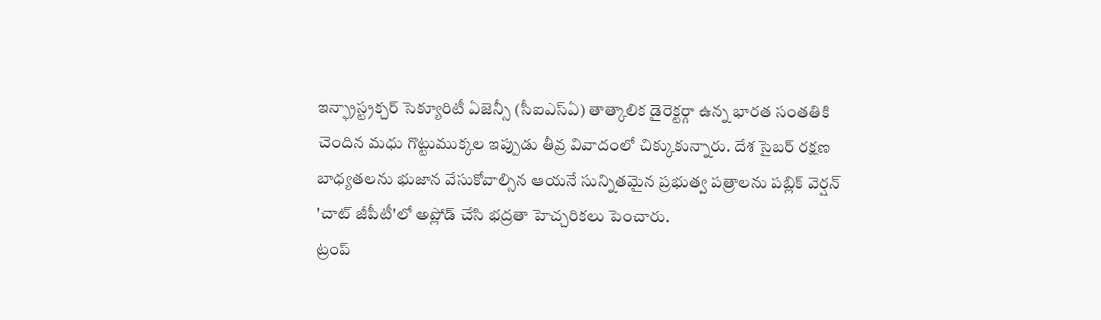ఇన్ఫ్రాస్ట్రక్చర్ సెక్యూరిటీ ఏజెన్సీ (సీఐఎస్ఏ) తాత్కాలిక డైరెక్టర్గా ఉన్న భారత సంతతికి చెందిన మధు గొట్టుముక్కల ఇప్పుడు తీవ్ర వివాదంలో చిక్కుకున్నారు. దేశ సైబర్ రక్షణ బాధ్యతలను భుజాన వేసుకోవాల్సిన ఆయనే సున్నితమైన ప్రభుత్వ పత్రాలను పబ్లిక్ వెర్షన్ 'చాట్ జీపీటీ'లో అప్లోడ్ చేసి భద్రతా హెచ్చరికలు పెంచారు.
ట్రంప్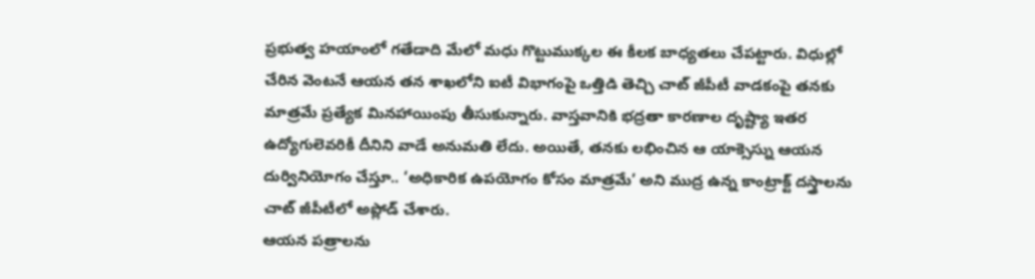ప్రభుత్వ హయాంలో గతేడాది మేలో మధు గొట్టుముక్కల ఈ కీలక బాధ్యతలు చేపట్టారు. విధుల్లో చేరిన వెంటనే ఆయన తన శాఖలోని ఐటీ విభాగంపై ఒత్తిడి తెచ్చి చాట్ జీపీటీ వాడకంపై తనకు మాత్రమే ప్రత్యేక మినహాయింపు తీసుకున్నారు. వాస్తవానికి భద్రతా కారణాల దృష్ట్యా ఇతర ఉద్యోగులెవరికీ దీనిని వాడే అనుమతి లేదు. అయితే, తనకు లభించిన ఆ యాక్సెస్ను ఆయన దుర్వినియోగం చేస్తూ.. ‘అధికారిక ఉపయోగం కోసం మాత్రమే’ అని ముద్ర ఉన్న కాంట్రాక్ట్ దస్త్రాలను చాట్ జీపీటీలో అప్లోడ్ చేశారు.
ఆయన పత్రాలను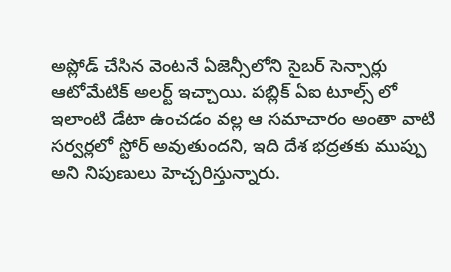అప్లోడ్ చేసిన వెంటనే ఏజెన్సీలోని సైబర్ సెన్సార్లు ఆటోమేటిక్ అలర్ట్ ఇచ్చాయి. పబ్లిక్ ఏఐ టూల్స్ లో ఇలాంటి డేటా ఉంచడం వల్ల ఆ సమాచారం అంతా వాటి సర్వర్లలో స్టోర్ అవుతుందని, ఇది దేశ భద్రతకు ముప్పు అని నిపుణులు హెచ్చరిస్తున్నారు.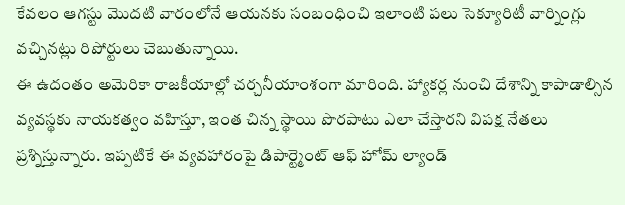కేవలం ఆగస్టు మొదటి వారంలోనే ఆయనకు సంబంధించి ఇలాంటి పలు సెక్యూరిటీ వార్నింగ్లు వచ్చినట్లు రిపోర్టులు చెబుతున్నాయి.
ఈ ఉదంతం అమెరికా రాజకీయాల్లో చర్చనీయాంశంగా మారింది. హ్యాకర్ల నుంచి దేశాన్ని కాపాడాల్సిన వ్యవస్థకు నాయకత్వం వహిస్తూ, ఇంత చిన్న స్థాయి పొరపాటు ఎలా చేస్తారని విపక్ష నేతలు ప్రశ్నిస్తున్నారు. ఇప్పటికే ఈ వ్యవహారంపై డిపార్ట్మెంట్ ఆఫ్ హోమ్ ల్యాండ్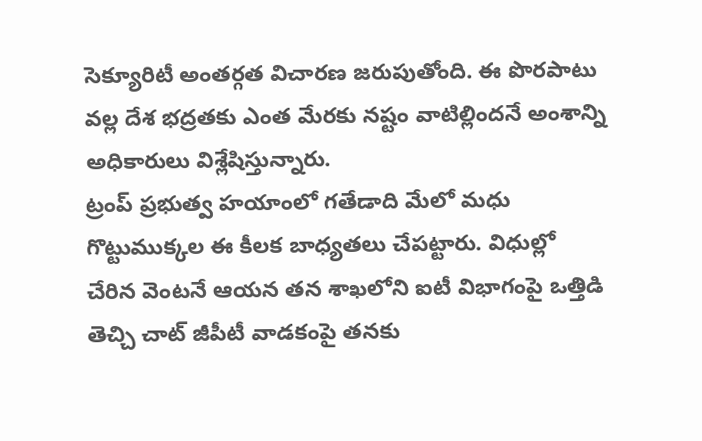సెక్యూరిటీ అంతర్గత విచారణ జరుపుతోంది. ఈ పొరపాటు వల్ల దేశ భద్రతకు ఎంత మేరకు నష్టం వాటిల్లిందనే అంశాన్ని అధికారులు విశ్లేషిస్తున్నారు.
ట్రంప్ ప్రభుత్వ హయాంలో గతేడాది మేలో మధు గొట్టుముక్కల ఈ కీలక బాధ్యతలు చేపట్టారు. విధుల్లో చేరిన వెంటనే ఆయన తన శాఖలోని ఐటీ విభాగంపై ఒత్తిడి తెచ్చి చాట్ జీపీటీ వాడకంపై తనకు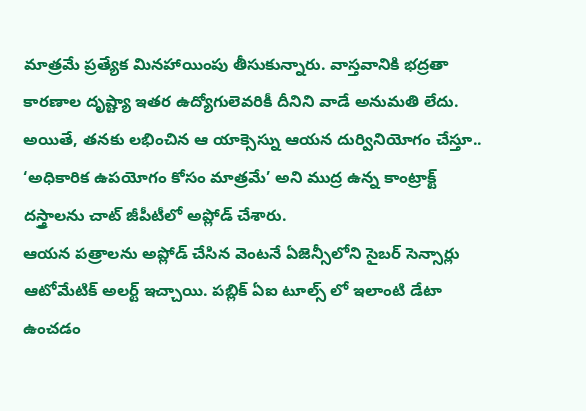మాత్రమే ప్రత్యేక మినహాయింపు తీసుకున్నారు. వాస్తవానికి భద్రతా కారణాల దృష్ట్యా ఇతర ఉద్యోగులెవరికీ దీనిని వాడే అనుమతి లేదు. అయితే, తనకు లభించిన ఆ యాక్సెస్ను ఆయన దుర్వినియోగం చేస్తూ.. ‘అధికారిక ఉపయోగం కోసం మాత్రమే’ అని ముద్ర ఉన్న కాంట్రాక్ట్ దస్త్రాలను చాట్ జీపీటీలో అప్లోడ్ చేశారు.
ఆయన పత్రాలను అప్లోడ్ చేసిన వెంటనే ఏజెన్సీలోని సైబర్ సెన్సార్లు ఆటోమేటిక్ అలర్ట్ ఇచ్చాయి. పబ్లిక్ ఏఐ టూల్స్ లో ఇలాంటి డేటా ఉంచడం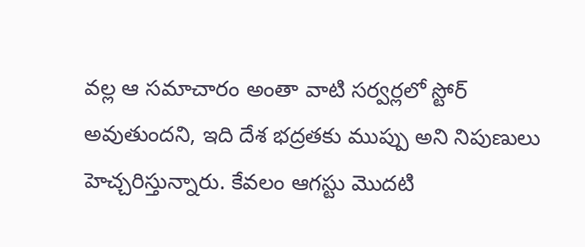వల్ల ఆ సమాచారం అంతా వాటి సర్వర్లలో స్టోర్ అవుతుందని, ఇది దేశ భద్రతకు ముప్పు అని నిపుణులు హెచ్చరిస్తున్నారు. కేవలం ఆగస్టు మొదటి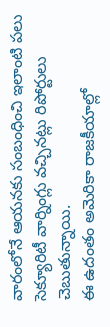వారంలోనే ఆయనకు సంబంధించి ఇలాంటి పలు సెక్యూరిటీ వార్నింగ్లు వచ్చినట్లు రిపోర్టులు చెబుతున్నాయి.
ఈ ఉదంతం అమెరికా రాజకీయాల్లో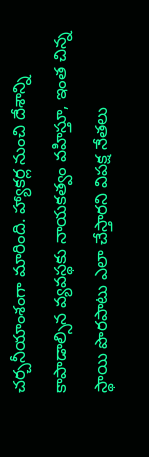చర్చనీయాంశంగా మారింది. హ్యాకర్ల నుంచి దేశాన్ని కాపాడాల్సిన వ్యవస్థకు నాయకత్వం వహిస్తూ, ఇంత చిన్న స్థాయి పొరపాటు ఎలా చేస్తారని విపక్ష నేతలు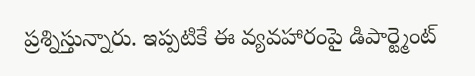ప్రశ్నిస్తున్నారు. ఇప్పటికే ఈ వ్యవహారంపై డిపార్ట్మెంట్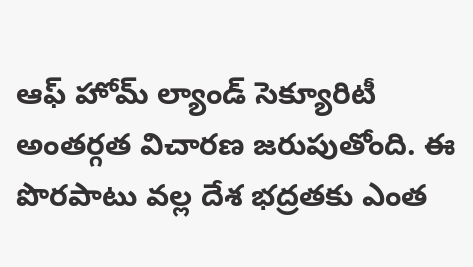ఆఫ్ హోమ్ ల్యాండ్ సెక్యూరిటీ అంతర్గత విచారణ జరుపుతోంది. ఈ పొరపాటు వల్ల దేశ భద్రతకు ఎంత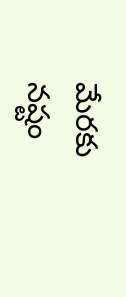మేరకు నష్టం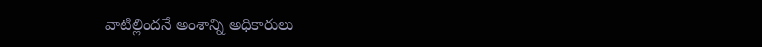వాటిల్లిందనే అంశాన్ని అధికారులు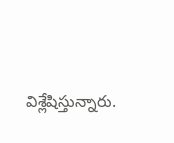విశ్లేషిస్తున్నారు.